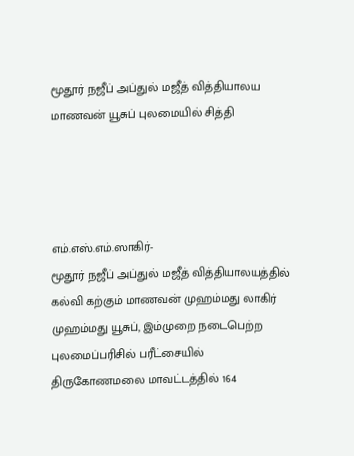மூதூர் நஜீப் அப்துல் மஜீத் வித்தியாலய மாணவன் யூசுப் புலமையில் சித்தி




எம்.எஸ்.எம்.ஸாகிர்-
மூதூர் நஜீப் அப்துல் மஜீத் வித்தியாலயத்தில் கல்வி கற்கும் மாணவன் முஹம்மது லாகிர் முஹம்மது யூசுப், இம்முறை நடைபெற்ற புலமைப்பரிசில் பரீட்சையில் திருகோணமலை மாவட்டத்தில் 164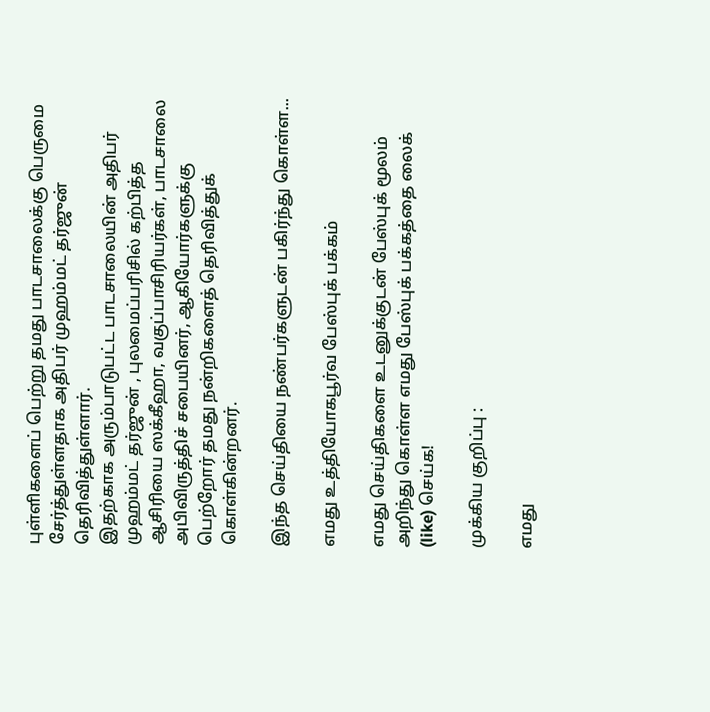புள்ளிகளைப் பெற்று தமது பாடசாலைக்கு பெருமை சேர்த்துள்ளதாக அதிபர் முஹம்மட் தர்ஜுன் தெரிவித்துள்ளார்.
இதற்காக அரும்பாடுபட்ட பாடசாலையின் அதிபர் முஹம்மட் தர்ஜுன் , புலமைப்பரிசில் கற்பித்த ஆசிரியை ஸக்கீஹா, வகுப்பாசிரியர்கள், பாடசாலை அபிவிருத்திச் சபையினர், ஆகியோர்களுக்கு பெற்றோர் தமது நன்றிகளைத் தெரிவித்துக் கொள்கின்றனர்.

இந்த செய்தியை நண்பர்களுடன் பகிர்ந்து கொள்ள...

எமது உத்தியோகபூர்வ பேஸ்புக் பக்கம்

எமது செய்திகளை உடனுக்குடன் பேஸ்புக் மூலம் அறிந்து கொள்ள எமது பேஸ்புக் பக்கத்தை லைக் (like) செய்க!

முக்கிய குறிப்பு :

எமது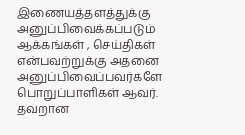இணையத்தளத்துக்கு அனுப்பிவைக்கப்படும் ஆக்கங்கள் , செய்திகள் என்பவற்றுக்கு அதனை அனுப்பிவைப்பவர்களே பொறுப்பாளிகள் ஆவர். தவறான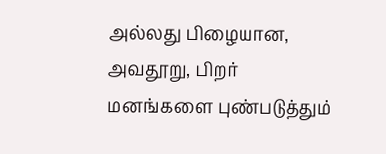அல்லது பிழையான, அவதூறு, பிறர் மனங்களை புண்படுத்தும்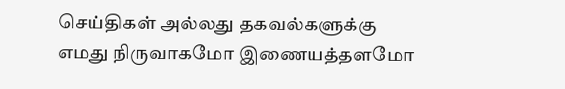செய்திகள் அல்லது தகவல்களுக்கு எமது நிருவாகமோ இணையத்தளமோ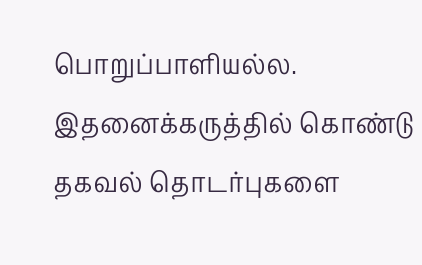பொறுப்பாளியல்ல. இதனைக்கருத்தில் கொண்டு தகவல் தொடர்புகளை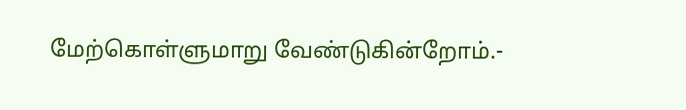மேற்கொள்ளுமாறு வேண்டுகின்றோம்.-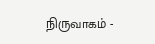நிருவாகம் -